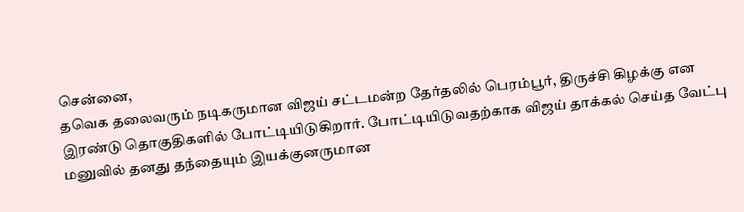சென்னை,
தவெக தலைவரும் நடிகருமான விஜய் சட்டமன்ற தேர்தலில் பெரம்பூர், திருச்சி கிழக்கு என இரண்டு தொகுதிகளில் போட்டியிடுகிறார். போட்டியிடுவதற்காக விஜய் தாக்கல் செய்த வேட்பு மனுவில் தனது தந்தையும் இயக்குனருமான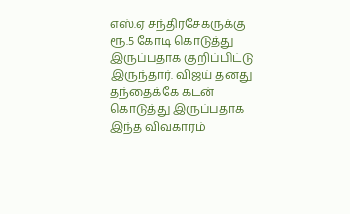எஸ்.ஏ சந்திரசேகருக்கு ரூ.5 கோடி கொடுத்து இருப்பதாக குறிப்பிட்டு இருந்தார். விஜய் தனது தந்தைக்கே கடன் கொடுத்து இருப்பதாக இந்த விவகாரம்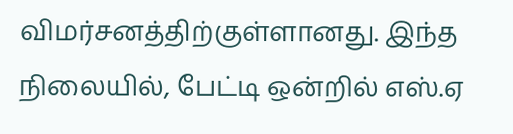விமர்சனத்திற்குள்ளானது. இந்த நிலையில், பேட்டி ஒன்றில் எஸ்.ஏ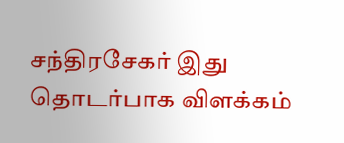சந்திரசேகர் இது தொடர்பாக விளக்கம்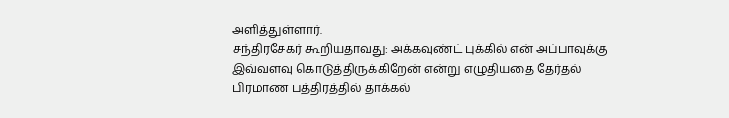அளித்துள்ளார்.
சந்திரசேகர் கூறியதாவது: அக்கவுண்ட் புக்கில் என் அப்பாவுக்கு இவ்வளவு கொடுத்திருக்கிறேன் என்று எழுதியதை தேர்தல் பிரமாண பத்திரத்தில் தாக்கல்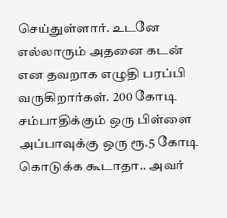செய்துள்ளார். உடனே எல்லாரும் அதனை கடன் என தவறாக எழுதி பரப்பி வருகிறார்கள். 200 கோடி சம்பாதிக்கும் ஒரு பிள்ளை அப்பாவுக்கு ஒரு ரூ.5 கோடி கொடுக்க கூடாதா.. அவர்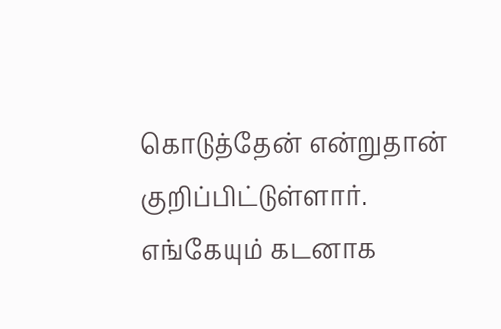கொடுத்தேன் என்றுதான் குறிப்பிட்டுள்ளார். எங்கேயும் கடனாக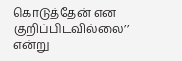கொடுத்தேன் என குறிப்பிடவில்லை’’ என்று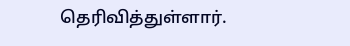தெரிவித்துள்ளார்.